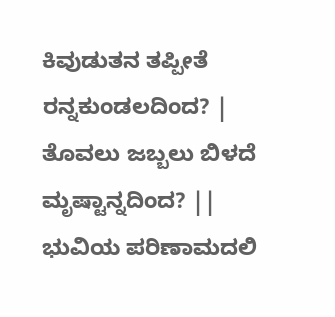ಕಿವುಡುತನ ತಪ್ಪೀತೆ ರನ್ನಕುಂಡಲದಿಂದ? |
ತೊವಲು ಜಬ್ಬಲು ಬಿಳದೆ ಮೃಷ್ಟಾನ್ನದಿಂದ? ||
ಭುವಿಯ ಪರಿಣಾಮದಲಿ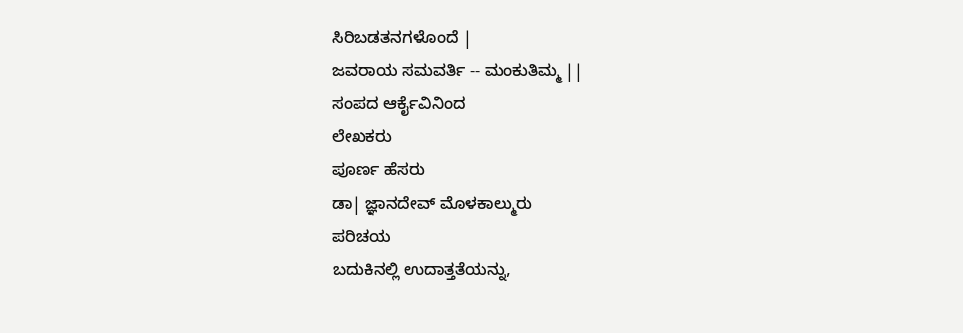ಸಿರಿಬಡತನಗಳೊಂದೆ |
ಜವರಾಯ ಸಮವರ್ತಿ -- ಮಂಕುತಿಮ್ಮ ||
ಸಂಪದ ಆರ್ಕೈವಿನಿಂದ
ಲೇಖಕರು
ಪೂರ್ಣ ಹೆಸರು
ಡಾ| ಜ್ಞಾನದೇವ್ ಮೊಳಕಾಲ್ಮುರು
ಪರಿಚಯ
ಬದುಕಿನಲ್ಲಿ ಉದಾತ್ತತೆಯನ್ನು,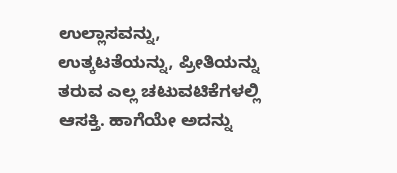ಉಲ್ಲಾಸವನ್ನು, ಉತ್ಕಟತೆಯನ್ನು, ಪ್ರೀತಿಯನ್ನು ತರುವ ಎಲ್ಲ ಚಟುವಟಿಕೆಗಳಲ್ಲಿ ಆಸಕ್ತಿ. ಹಾಗೆಯೇ ಅದನ್ನು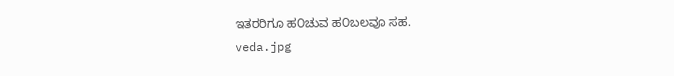ಇತರರಿಗೂ ಹ೦ಚುವ ಹ೦ಬಲವೂ ಸಹ.
veda.jpg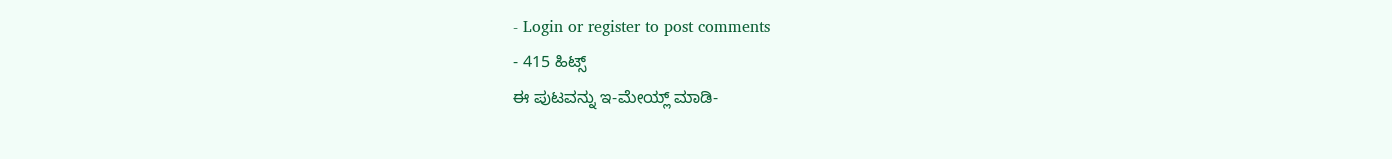- Login or register to post comments
- 415 ಹಿಟ್ಸ್
ಈ ಪುಟವನ್ನು ಇ-ಮೇಯ್ಲ್ ಮಾಡಿ-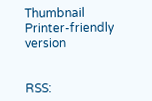Thumbnail
Printer-friendly version


RSS: